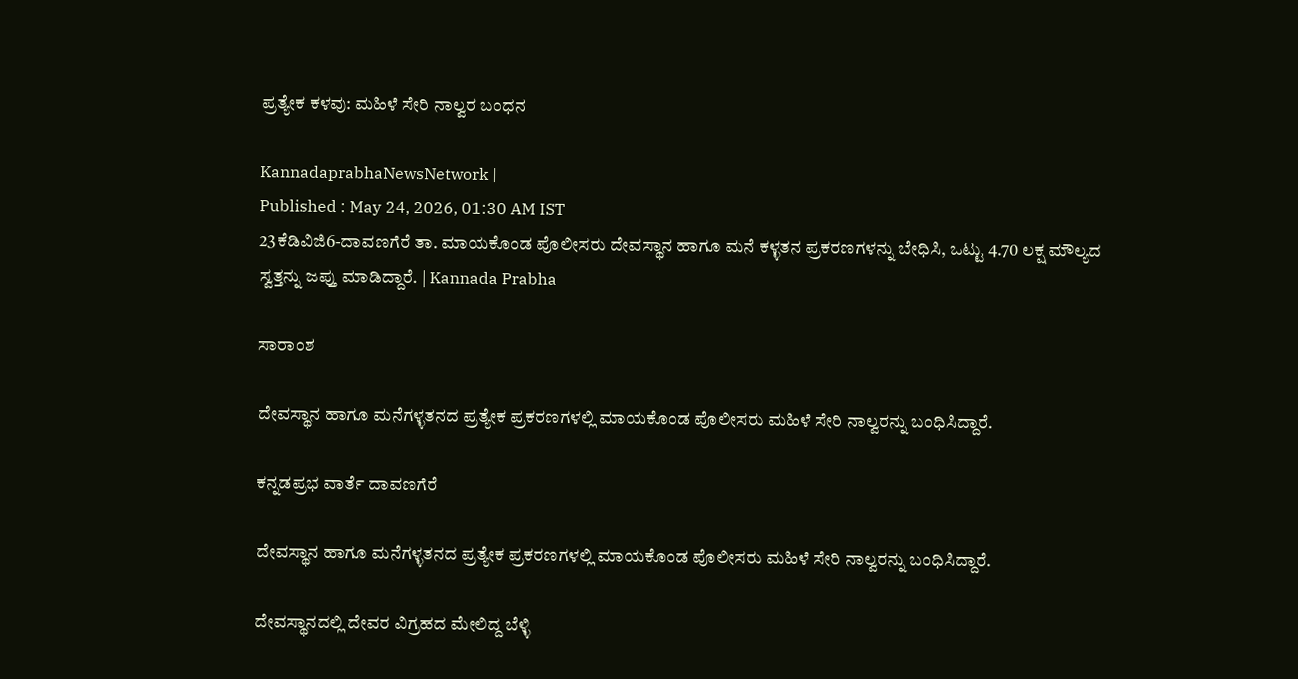ಪ್ರತ್ಯೇಕ ಕಳವು: ಮಹಿಳೆ ಸೇರಿ ನಾಲ್ವರ ಬಂಧನ

KannadaprabhaNewsNetwork |
Published : May 24, 2026, 01:30 AM IST
23ಕೆಡಿವಿಜಿ6-ದಾವಣಗೆರೆ ತಾ. ಮಾಯಕೊಂಡ ಪೊಲೀಸರು ದೇವಸ್ಥಾನ ಹಾಗೂ ಮನೆ ಕಳ್ಳತನ ಪ್ರಕರಣಗಳನ್ನು ಬೇಧಿಸಿ, ಒಟ್ಟು 4.70 ಲಕ್ಷ ಮೌಲ್ಯದ ಸ್ವತ್ತನ್ನು ಜಪ್ತು ಮಾಡಿದ್ದಾರೆ. | Kannada Prabha

ಸಾರಾಂಶ

ದೇವಸ್ಥಾನ ಹಾಗೂ ಮನೆಗಳ್ಳತನದ ಪ್ರತ್ಯೇಕ ಪ್ರಕರಣಗಳಲ್ಲಿ ಮಾಯಕೊಂಡ ಪೊಲೀಸರು ಮಹಿಳೆ ಸೇರಿ ನಾಲ್ವರನ್ನು ಬಂಧಿಸಿದ್ದಾರೆ.

ಕನ್ನಡಪ್ರಭ ವಾರ್ತೆ ದಾವಣಗೆರೆ

ದೇವಸ್ಥಾನ ಹಾಗೂ ಮನೆಗಳ್ಳತನದ ಪ್ರತ್ಯೇಕ ಪ್ರಕರಣಗಳಲ್ಲಿ ಮಾಯಕೊಂಡ ಪೊಲೀಸರು ಮಹಿಳೆ ಸೇರಿ ನಾಲ್ವರನ್ನು ಬಂಧಿಸಿದ್ದಾರೆ.

ದೇವಸ್ಥಾನದಲ್ಲಿ ದೇವರ ವಿಗ್ರಹದ ಮೇಲಿದ್ದ ಬೆಳ್ಳಿ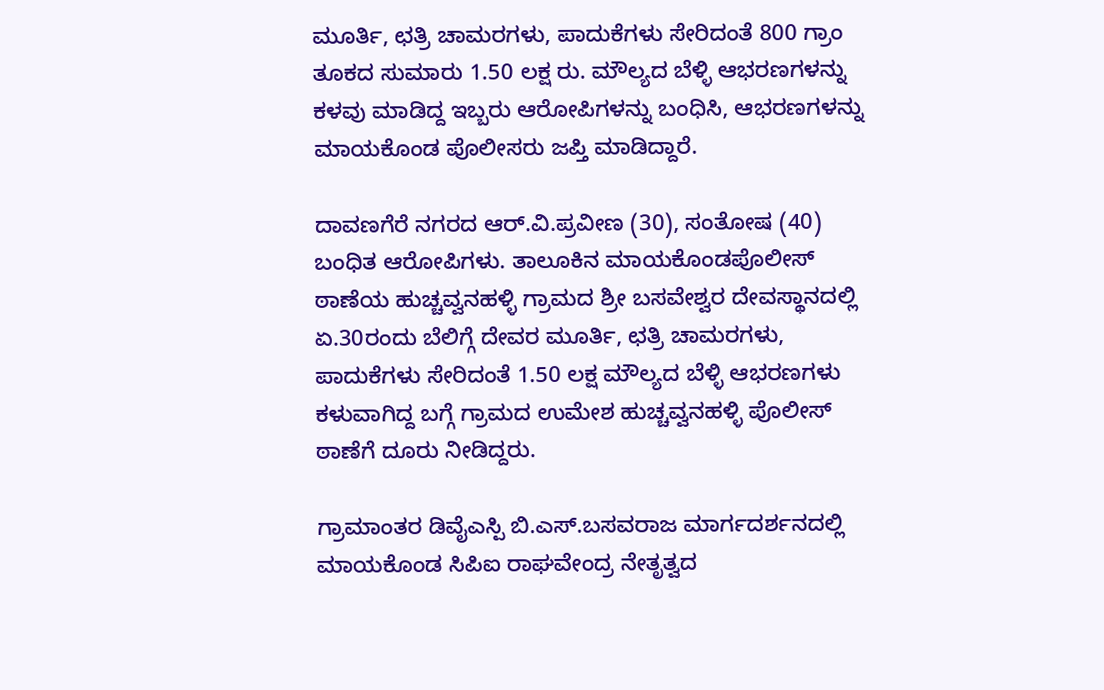ಮೂರ್ತಿ, ಛತ್ರಿ ಚಾಮರಗಳು, ಪಾದುಕೆಗಳು ಸೇರಿದಂತೆ 800 ಗ್ರಾಂ ತೂಕದ ಸುಮಾರು 1.50 ಲಕ್ಷ ರು. ಮೌಲ್ಯದ ಬೆಳ್ಳಿ ಆಭರಣಗಳನ್ನು ಕಳವು ಮಾಡಿದ್ದ ಇಬ್ಬರು ಆರೋಪಿಗಳನ್ನು ಬಂಧಿಸಿ, ಆಭರಣಗಳನ್ನು ಮಾಯಕೊಂಡ ಪೊಲೀಸರು ಜಪ್ತಿ ಮಾಡಿದ್ದಾರೆ.

ದಾವಣಗೆರೆ ನಗರದ ಆರ್.ವಿ.ಪ್ರವೀಣ (30), ಸಂತೋಷ (40) ಬಂಧಿತ ಆರೋಪಿಗಳು. ತಾಲೂಕಿನ ಮಾಯಕೊಂಡಪೊಲೀಸ್ ಠಾಣೆಯ ಹುಚ್ಚವ್ವನಹಳ್ಳಿ ಗ್ರಾಮದ ಶ್ರೀ ಬಸವೇಶ್ವರ ದೇವಸ್ಥಾನದಲ್ಲಿ ಏ.30ರಂದು ಬೆಲಿಗ್ಗೆ ದೇವರ ಮೂರ್ತಿ, ಛತ್ರಿ ಚಾಮರಗಳು, ಪಾದುಕೆಗಳು ಸೇರಿದಂತೆ 1.50 ಲಕ್ಷ ಮೌಲ್ಯದ ಬೆಳ್ಳಿ ಆಭರಣಗಳು ಕಳುವಾಗಿದ್ದ ಬಗ್ಗೆ ಗ್ರಾಮದ ಉಮೇಶ ಹುಚ್ಚವ್ವನಹಳ್ಳಿ ಪೊಲೀಸ್ ಠಾಣೆಗೆ ದೂರು ನೀಡಿದ್ದರು.

ಗ್ರಾಮಾಂತರ ಡಿವೈಎಸ್ಪಿ ಬಿ.ಎಸ್.ಬಸವರಾಜ ಮಾರ್ಗದರ್ಶನದಲ್ಲಿ ಮಾಯಕೊಂಡ ಸಿಪಿಐ ರಾಘವೇಂದ್ರ ನೇತೃತ್ವದ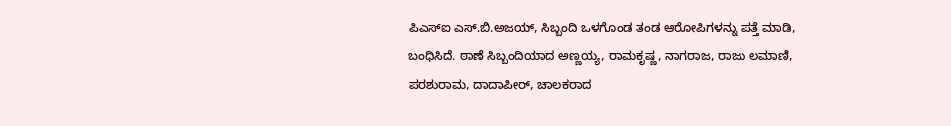ಪಿಎಸ್ಐ ಎಸ್.ಬಿ.ಅಜಯ್, ಸಿಬ್ಬಂದಿ ಒಳಗೊಂಡ ತಂಡ ಆರೋಪಿಗಳನ್ನು ಪತ್ತೆ ಮಾಡಿ, ಬಂಧಿಸಿದೆ. ಠಾಣೆ ಸಿಬ್ಬಂದಿಯಾದ ಅಣ್ಣಯ್ಯ, ರಾಮಕೃಷ್ಣ, ನಾಗರಾಜ, ರಾಜು ಲಮಾಣಿ, ಪರಶುರಾಮ, ದಾದಾಪೀರ್, ಚಾಲಕರಾದ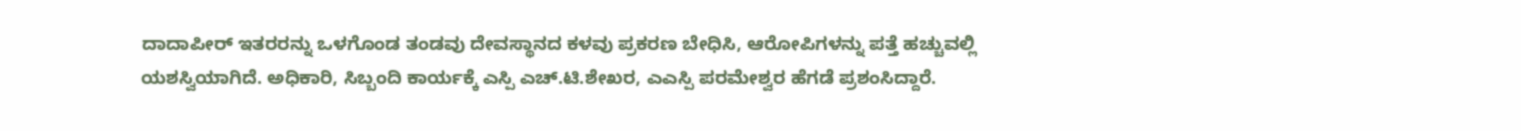ದಾದಾಪೀರ್ ಇತರರನ್ನು ಒಳಗೊಂಡ ತಂಡವು ದೇವಸ್ಥಾನದ ಕಳವು ಪ್ರಕರಣ ಬೇಧಿಸಿ, ಆರೋಪಿಗಳನ್ನು ಪತ್ತೆ ಹಚ್ಚುವಲ್ಲಿ ಯಶಸ್ವಿಯಾಗಿದೆ. ಅಧಿಕಾರಿ, ಸಿಬ್ಬಂದಿ ಕಾರ್ಯಕ್ಕೆ ಎಸ್ಪಿ ಎಚ್.ಟಿ.ಶೇಖರ, ಎಎಸ್ಪಿ ಪರಮೇಶ್ವರ ಹೆಗಡೆ ಪ್ರಶಂಸಿದ್ದಾರೆ.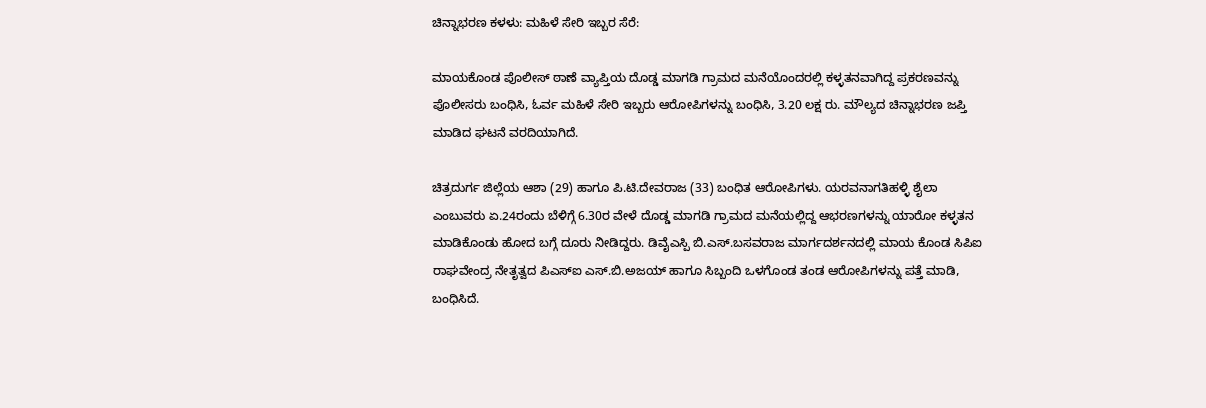ಚಿನ್ನಾಭರಣ ಕಳಳು: ಮಹಿಳೆ ಸೇರಿ ಇಬ್ಬರ ಸೆರೆ:

ಮಾಯಕೊಂಡ ಪೊಲೀಸ್ ಠಾಣೆ ವ್ಯಾಪ್ತಿಯ ದೊಡ್ಡ ಮಾಗಡಿ ಗ್ರಾಮದ ಮನೆಯೊಂದರಲ್ಲಿ ಕಳ್ಳತನವಾಗಿದ್ದ ಪ್ರಕರಣವನ್ನು ಪೊಲೀಸರು ಬಂಧಿಸಿ, ಓರ್ವ ಮಹಿಳೆ ಸೇರಿ ಇಬ್ಬರು ಆರೋಪಿಗಳನ್ನು ಬಂಧಿಸಿ, 3.20 ಲಕ್ಷ ರು. ಮೌಲ್ಯದ ಚಿನ್ನಾಭರಣ ಜಪ್ತಿ ಮಾಡಿದ ಘಟನೆ ವರದಿಯಾಗಿದೆ.

ಚಿತ್ರದುರ್ಗ ಜಿಲ್ಲೆಯ ಆಶಾ (29) ಹಾಗೂ ಪಿ.ಟಿ.ದೇವರಾಜ (33) ಬಂಧಿತ ಆರೋಪಿಗಳು. ಯರವನಾಗತಿಹಳ್ಳಿ ಶೈಲಾ ಎಂಬುವರು ಏ.24ರಂದು ಬೆಳಿಗ್ಗೆ 6.30ರ ವೇಳೆ ದೊಡ್ಡ ಮಾಗಡಿ ಗ್ರಾಮದ ಮನೆಯಲ್ಲಿದ್ದ ಆಭರಣಗಳನ್ನು ಯಾರೋ ಕಳ್ಳತನ ಮಾಡಿಕೊಂಡು ಹೋದ ಬಗ್ಗೆ ದೂರು ನೀಡಿದ್ದರು. ಡಿವೈಎಸ್ಪಿ ಬಿ.ಎಸ್.ಬಸವರಾಜ ಮಾರ್ಗದರ್ಶನದಲ್ಲಿ ಮಾಯ ಕೊಂಡ ಸಿಪಿಐ ರಾಘವೇಂದ್ರ ನೇತೃತ್ವದ ಪಿಎಸ್ಐ ಎಸ್.ಬಿ.ಅಜಯ್ ಹಾಗೂ ಸಿಬ್ಬಂದಿ ಒಳಗೊಂಡ ತಂಡ ಆರೋಪಿಗಳನ್ನು ಪತ್ತೆ ಮಾಡಿ, ಬಂಧಿಸಿದೆ.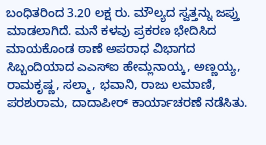ಬಂಧಿತರಿಂದ 3.20 ಲಕ್ಷ ರು. ಮೌಲ್ಯದ ಸ್ವತ್ತನ್ನು ಜಪ್ತು ಮಾಡಲಾಗಿದೆ. ಮನೆ ಕಳವು ಪ್ರಕರಣ ಭೇದಿಸಿದ ಮಾಯಕೊಂಡ ಠಾಣೆ ಅಪರಾಧ ವಿಭಾಗದ ಸಿಬ್ಬಂದಿಯಾದ ಎಎಸ್ಐ ಹೇಮ್ಲನಾಯ್ಕ, ಅಣ್ಣಯ್ಯ, ರಾಮಕೃಷ್ಣ, ಸಲ್ಮಾ, ಭವಾನಿ, ರಾಜು ಲಮಾಣಿ, ಪರಶುರಾಮ, ದಾದಾಪೀರ್ ಕಾರ್ಯಾಚರಣೆ ನಡೆಸಿತು.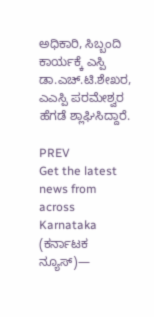ಅಧಿಕಾರಿ, ಸಿಬ್ಬಂದಿ ಕಾರ್ಯಕ್ಕೆ ಎಸ್ಪಿ ಡಾ.ಎಚ್.ಟಿ.ಶೇಖರ, ಎಎಸ್ಪಿ ಪರಮೇಶ್ವರ ಹೆಗಡೆ ಶ್ಲಾಘಿಸಿದ್ದಾರೆ.

PREV
Get the latest news from across Karnataka (ಕರ್ನಾಟಕ ನ್ಯೂಸ್)—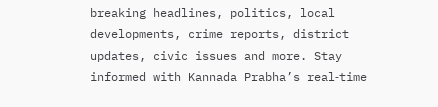breaking headlines, politics, local developments, crime reports, district updates, civic issues and more. Stay informed with Kannada Prabha’s real‑time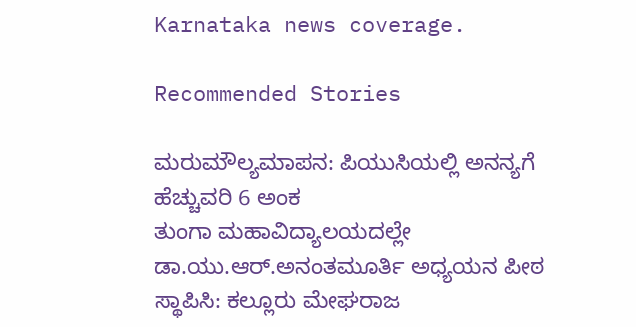Karnataka news coverage.

Recommended Stories

ಮರುಮೌಲ್ಯಮಾಪನ: ಪಿಯುಸಿಯಲ್ಲಿ ಅನನ್ಯಗೆ ಹೆಚ್ಚುವರಿ 6 ಅಂಕ
ತುಂಗಾ ಮಹಾವಿದ್ಯಾಲಯದಲ್ಲೇ ಡಾ.ಯು.ಆರ್.ಅನಂತಮೂರ್ತಿ ಅಧ್ಯಯನ ಪೀಠ ಸ್ಥಾಪಿಸಿ: ಕಲ್ಲೂರು ಮೇಘರಾಜ